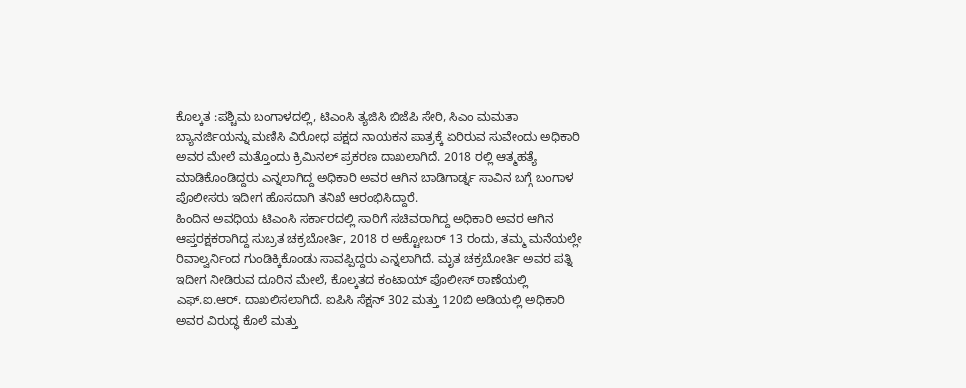ಕೊಲ್ಕತ :ಪಶ್ಚಿಮ ಬಂಗಾಳದಲ್ಲಿ, ಟಿಎಂಸಿ ತ್ಯಜಿಸಿ ಬಿಜೆಪಿ ಸೇರಿ, ಸಿಎಂ ಮಮತಾ ಬ್ಯಾನರ್ಜಿಯನ್ನು ಮಣಿಸಿ ವಿರೋಧ ಪಕ್ಷದ ನಾಯಕನ ಪಾತ್ರಕ್ಕೆ ಏರಿರುವ ಸುವೇಂದು ಅಧಿಕಾರಿ ಅವರ ಮೇಲೆ ಮತ್ತೊಂದು ಕ್ರಿಮಿನಲ್ ಪ್ರಕರಣ ದಾಖಲಾಗಿದೆ. 2018 ರಲ್ಲಿ ಆತ್ಮಹತ್ಯೆ ಮಾಡಿಕೊಂಡಿದ್ದರು ಎನ್ನಲಾಗಿದ್ದ ಅಧಿಕಾರಿ ಅವರ ಆಗಿನ ಬಾಡಿಗಾರ್ಡ್ನ ಸಾವಿನ ಬಗ್ಗೆ ಬಂಗಾಳ ಪೊಲೀಸರು ಇದೀಗ ಹೊಸದಾಗಿ ತನಿಖೆ ಆರಂಭಿಸಿದ್ದಾರೆ.
ಹಿಂದಿನ ಅವಧಿಯ ಟಿಎಂಸಿ ಸರ್ಕಾರದಲ್ಲಿ ಸಾರಿಗೆ ಸಚಿವರಾಗಿದ್ದ ಅಧಿಕಾರಿ ಅವರ ಆಗಿನ ಆಪ್ತರಕ್ಷಕರಾಗಿದ್ದ ಸುಬ್ರತ ಚಕ್ರಬೋರ್ತಿ, 2018 ರ ಅಕ್ಟೋಬರ್ 13 ರಂದು, ತಮ್ಮ ಮನೆಯಲ್ಲೇ ರಿವಾಲ್ವರ್ನಿಂದ ಗುಂಡಿಕ್ಕಿಕೊಂಡು ಸಾವಪ್ಪಿದ್ದರು ಎನ್ನಲಾಗಿದೆ. ಮೃತ ಚಕ್ರಬೋರ್ತಿ ಅವರ ಪತ್ನಿ ಇದೀಗ ನೀಡಿರುವ ದೂರಿನ ಮೇಲೆ, ಕೊಲ್ಕತದ ಕಂಟಾಯ್ ಪೊಲೀಸ್ ಠಾಣೆಯಲ್ಲಿ ಎಫ್.ಐ.ಆರ್. ದಾಖಲಿಸಲಾಗಿದೆ. ಐಪಿಸಿ ಸೆಕ್ಷನ್ 302 ಮತ್ತು 120ಬಿ ಅಡಿಯಲ್ಲಿ ಅಧಿಕಾರಿ ಅವರ ವಿರುದ್ಧ ಕೊಲೆ ಮತ್ತು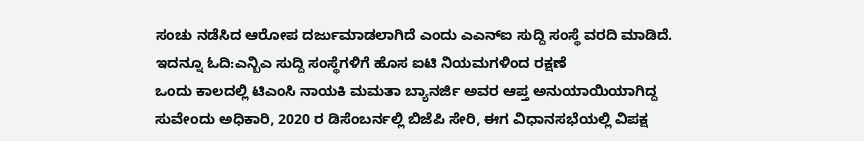ಸಂಚು ನಡೆಸಿದ ಆರೋಪ ದರ್ಜುಮಾಡಲಾಗಿದೆ ಎಂದು ಎಎನ್ಐ ಸುದ್ದಿ ಸಂಸ್ಥೆ ವರದಿ ಮಾಡಿದೆ.
ಇದನ್ನೂ ಓದಿ:ಎನ್ಬಿಎ ಸುದ್ದಿ ಸಂಸ್ಥೆಗಳಿಗೆ ಹೊಸ ಐಟಿ ನಿಯಮಗಳಿಂದ ರಕ್ಷಣೆ
ಒಂದು ಕಾಲದಲ್ಲಿ ಟಿಎಂಸಿ ನಾಯಕಿ ಮಮತಾ ಬ್ಯಾನರ್ಜಿ ಅವರ ಆಪ್ತ ಅನುಯಾಯಿಯಾಗಿದ್ದ ಸುವೇಂದು ಅಧಿಕಾರಿ, 2020 ರ ಡಿಸೆಂಬರ್ನಲ್ಲಿ ಬಿಜೆಪಿ ಸೇರಿ, ಈಗ ವಿಧಾನಸಭೆಯಲ್ಲಿ ವಿಪಕ್ಷ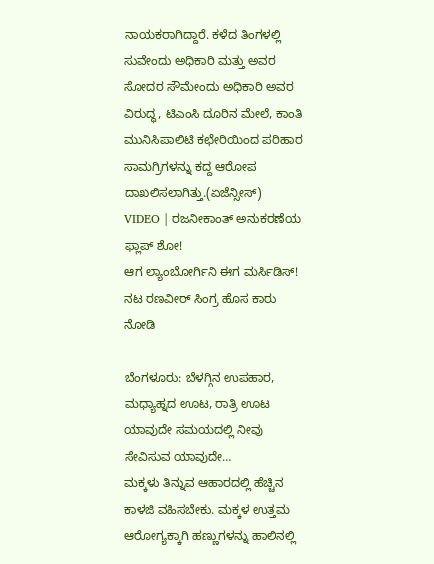ನಾಯಕರಾಗಿದ್ದಾರೆ. ಕಳೆದ ತಿಂಗಳಲ್ಲಿ ಸುವೇಂದು ಅಧಿಕಾರಿ ಮತ್ತು ಅವರ ಸೋದರ ಸೌಮೇಂದು ಅಧಿಕಾರಿ ಅವರ ವಿರುದ್ಧ, ಟಿಎಂಸಿ ದೂರಿನ ಮೇಲೆ, ಕಾಂತಿ ಮುನಿಸಿಪಾಲಿಟಿ ಕಛೇರಿಯಿಂದ ಪರಿಹಾರ ಸಾಮಗ್ರಿಗಳನ್ನು ಕದ್ದ ಆರೋಪ ದಾಖಲಿಸಲಾಗಿತ್ತು.(ಏಜೆನ್ಸೀಸ್)
VIDEO | ರಜನೀಕಾಂತ್ ಅನುಕರಣೆಯ ಫ್ಲಾಪ್ ಶೋ!
ಆಗ ಲ್ಯಾಂಬೋರ್ಗಿನಿ ಈಗ ಮರ್ಸಿಡಿಸ್! ನಟ ರಣವೀರ್ ಸಿಂಗ್ರ ಹೊಸ ಕಾರು ನೋಡಿ

ಬೆಂಗಳೂರು: ಬೆಳಗ್ಗಿನ ಉಪಹಾರ, ಮಧ್ಯಾಹ್ನದ ಊಟ, ರಾತ್ರಿ ಊಟ ಯಾವುದೇ ಸಮಯದಲ್ಲಿ ನೀವು ಸೇವಿಸುವ ಯಾವುದೇ…
ಮಕ್ಕಳು ತಿನ್ನುವ ಆಹಾರದಲ್ಲಿ ಹೆಚ್ಚಿನ ಕಾಳಜಿ ವಹಿಸಬೇಕು. ಮಕ್ಕಳ ಉತ್ತಮ ಆರೋಗ್ಯಕ್ಕಾಗಿ ಹಣ್ಣುಗಳನ್ನು ಹಾಲಿನಲ್ಲಿ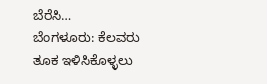ಬೆರೆಸಿ…
ಬೆಂಗಳೂರು: ಕೆಲವರು ತೂಕ ಇಳಿಸಿಕೊಳ್ಳಲು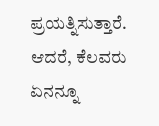ಪ್ರಯತ್ನಿಸುತ್ತಾರೆ. ಆದರೆ, ಕೆಲವರು ಏನನ್ನೂ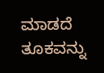ಮಾಡದೆ ತೂಕವನ್ನು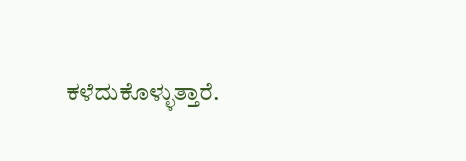ಕಳೆದುಕೊಳ್ಳುತ್ತಾರೆ.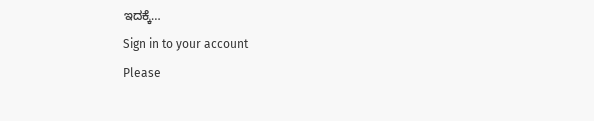ಇದಕ್ಕೆ…
Sign in to your account
Please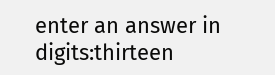enter an answer in digits:thirteen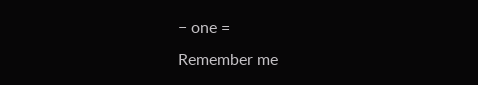− one =
Remember me